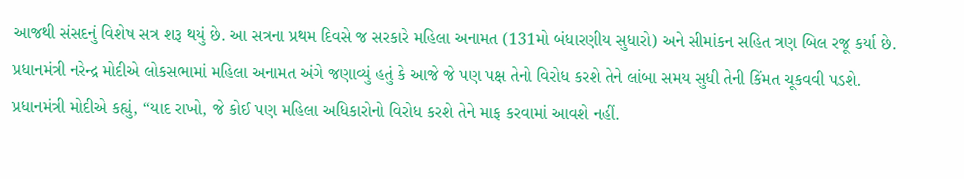આજથી સંસદનું વિશેષ સત્ર શરૂ થયું છે. આ સત્રના પ્રથમ દિવસે જ સરકારે મહિલા અનામત (131મો બંધારણીય સુધારો) અને સીમાંકન સહિત ત્રણ બિલ રજૂ કર્યા છે.
પ્રધાનમંત્રી નરેન્દ્ર મોદીએ લોકસભામાં મહિલા અનામત અંગે જણાવ્યું હતું કે આજે જે પણ પક્ષ તેનો વિરોધ કરશે તેને લાંબા સમય સુધી તેની કિંમત ચૂકવવી પડશે. પ્રધાનમંત્રી મોદીએ કહ્યું, “યાદ રાખો, જે કોઈ પણ મહિલા અધિકારોનો વિરોધ કરશે તેને માફ કરવામાં આવશે નહીં.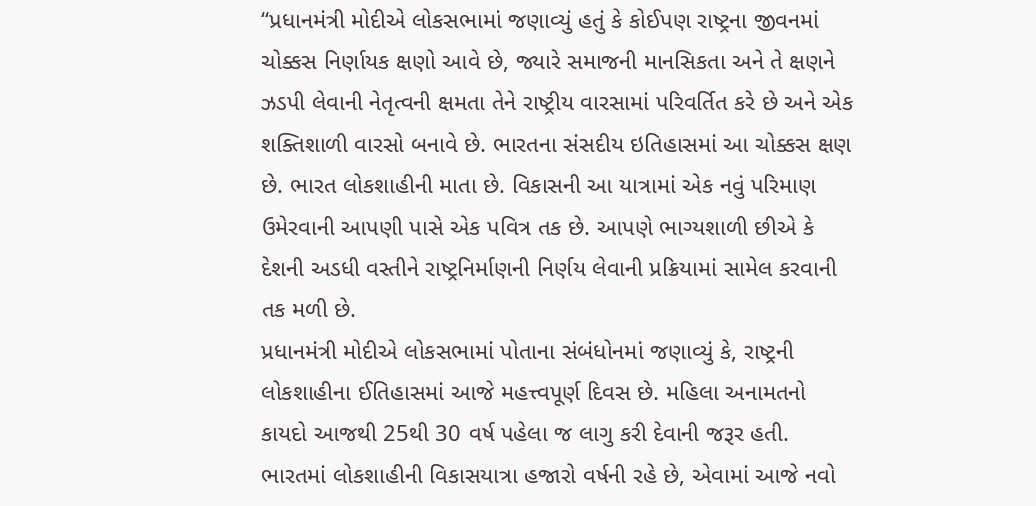“પ્રધાનમંત્રી મોદીએ લોકસભામાં જણાવ્યું હતું કે કોઈપણ રાષ્ટ્રના જીવનમાં ચોક્કસ નિર્ણાયક ક્ષણો આવે છે, જ્યારે સમાજની માનસિકતા અને તે ક્ષણને ઝડપી લેવાની નેતૃત્વની ક્ષમતા તેને રાષ્ટ્રીય વારસામાં પરિવર્તિત કરે છે અને એક શક્તિશાળી વારસો બનાવે છે. ભારતના સંસદીય ઇતિહાસમાં આ ચોક્કસ ક્ષણ છે. ભારત લોકશાહીની માતા છે. વિકાસની આ યાત્રામાં એક નવું પરિમાણ ઉમેરવાની આપણી પાસે એક પવિત્ર તક છે. આપણે ભાગ્યશાળી છીએ કે દેશની અડધી વસ્તીને રાષ્ટ્રનિર્માણની નિર્ણય લેવાની પ્રક્રિયામાં સામેલ કરવાની તક મળી છે.
પ્રધાનમંત્રી મોદીએ લોકસભામાં પોતાના સંબંધોનમાં જણાવ્યું કે, રાષ્ટ્રની લોકશાહીના ઈતિહાસમાં આજે મહત્ત્વપૂર્ણ દિવસ છે. મહિલા અનામતનો કાયદો આજથી 25થી 30 વર્ષ પહેલા જ લાગુ કરી દેવાની જરૂર હતી. ભારતમાં લોકશાહીની વિકાસયાત્રા હજારો વર્ષની રહે છે, એવામાં આજે નવો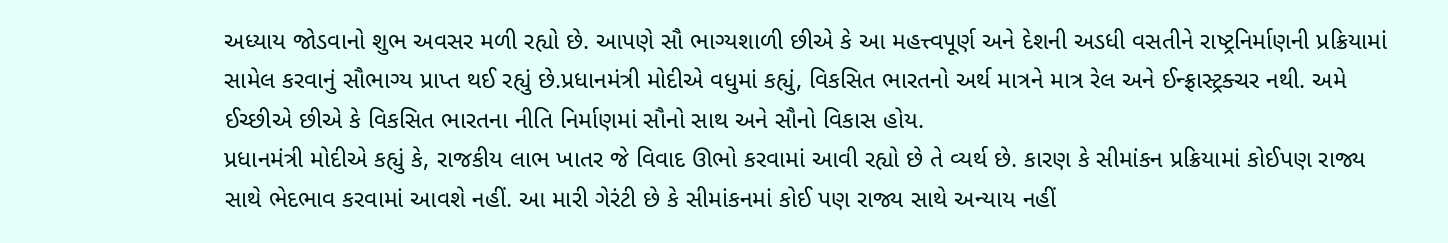અધ્યાય જોડવાનો શુભ અવસર મળી રહ્યો છે. આપણે સૌ ભાગ્યશાળી છીએ કે આ મહત્ત્વપૂર્ણ અને દેશની અડધી વસતીને રાષ્ટ્રનિર્માણની પ્રક્રિયામાં સામેલ કરવાનું સૌભાગ્ય પ્રાપ્ત થઈ રહ્યું છે.પ્રધાનમંત્રી મોદીએ વધુમાં કહ્યું, વિકસિત ભારતનો અર્થ માત્રને માત્ર રેલ અને ઈન્ફ્રાસ્ટ્રક્ચર નથી. અમે ઈચ્છીએ છીએ કે વિકસિત ભારતના નીતિ નિર્માણમાં સૌનો સાથ અને સૌનો વિકાસ હોય.
પ્રધાનમંત્રી મોદીએ કહ્યું કે, રાજકીય લાભ ખાતર જે વિવાદ ઊભો કરવામાં આવી રહ્યો છે તે વ્યર્થ છે. કારણ કે સીમાંકન પ્રક્રિયામાં કોઈપણ રાજ્ય સાથે ભેદભાવ કરવામાં આવશે નહીં. આ મારી ગેરંટી છે કે સીમાંકનમાં કોઈ પણ રાજ્ય સાથે અન્યાય નહીં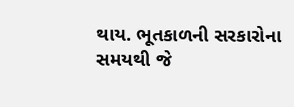થાય. ભૂતકાળની સરકારોના સમયથી જે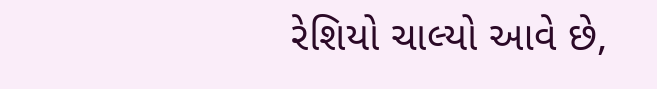રેશિયો ચાલ્યો આવે છે,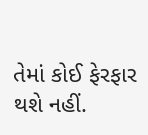તેમાં કોઈ ફેરફાર થશે નહીં.